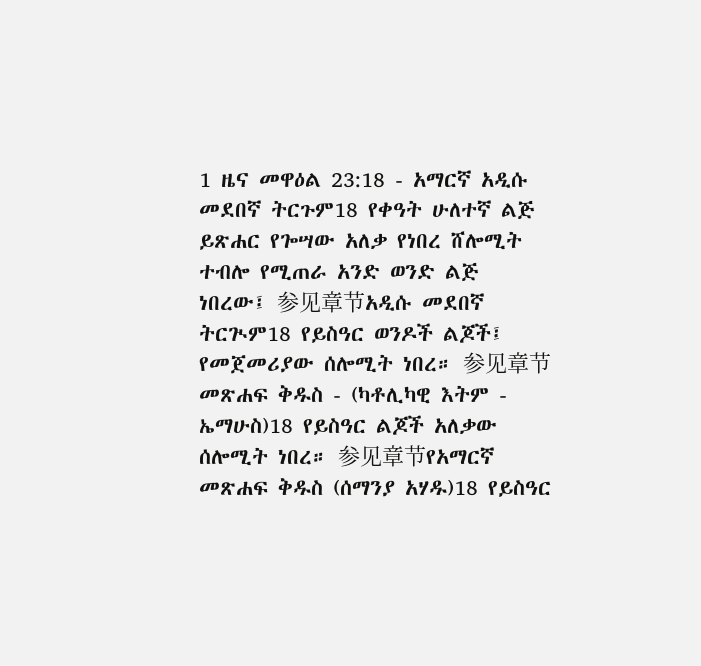1 ዜና መዋዕል 23:18 - አማርኛ አዲሱ መደበኛ ትርጉም18 የቀዓት ሁለተኛ ልጅ ይጽሐር የጐሣው አለቃ የነበረ ሸሎሚት ተብሎ የሚጠራ አንድ ወንድ ልጅ ነበረው፤ 参见章节አዲሱ መደበኛ ትርጒም18 የይስዓር ወንዶች ልጆች፤ የመጀመሪያው ሰሎሚት ነበረ። 参见章节መጽሐፍ ቅዱስ - (ካቶሊካዊ እትም - ኤማሁስ)18 የይስዓር ልጆች አለቃው ሰሎሚት ነበረ። 参见章节የአማርኛ መጽሐፍ ቅዱስ (ሰማንያ አሃዱ)18 የይስዓር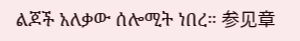ልጆች አለቃው ሰሎሚት ነበረ። 参见章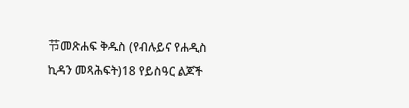节መጽሐፍ ቅዱስ (የብሉይና የሐዲስ ኪዳን መጻሕፍት)18 የይስዓር ልጆች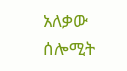አለቃው ሰሎሚት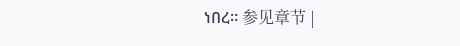ነበረ። 参见章节 |